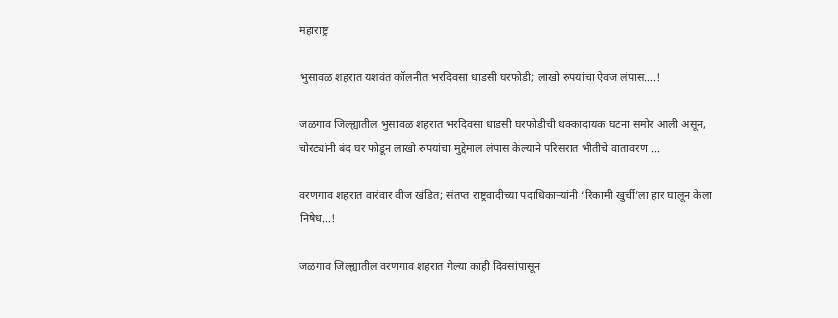महाराष्ट्र

भुसावळ शहरात यशवंत कॉलनीत भरदिवसा धाडसी घरफोडी; लाखो रुपयांचा ऐवज लंपास….!

जळगाव जिल्ह्यातील भुसावळ शहरात भरदिवसा धाडसी घरफोडीची धक्कादायक घटना समोर आली असून, चोरट्यांनी बंद घर फोडून लाखो रुपयांचा मुद्देमाल लंपास केल्याने परिसरात भीतीचे वातावरण ...

वरणगाव शहरात वारंवार वीज खंडित; संतप्त राष्ट्रवादीच्या पदाधिकाऱ्यांनी ‘रिकामी खुर्ची’ला हार घालून केला निषेध…!

जळगाव जिल्ह्यातील वरणगाव शहरात गेल्या काही दिवसांपासून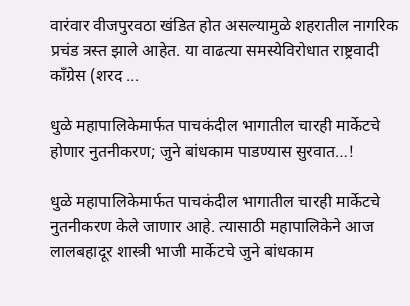वारंवार वीजपुरवठा खंडित होत असल्यामुळे शहरातील नागरिक प्रचंड त्रस्त झाले आहेत. या वाढत्या समस्येविरोधात राष्ट्रवादी काँग्रेस (शरद ...

धुळे महापालिकेमार्फत पाचकंदील भागातील चारही मार्केटचे होणार नुतनीकरण; जुने बांधकाम पाडण्यास सुरवात…!

धुळे महापालिकेमार्फत पाचकंदील भागातील चारही मार्केटचे नुतनीकरण केले जाणार आहे. त्यासाठी महापालिकेने आज लालबहादूर शास्त्री भाजी मार्केटचे जुने बांधकाम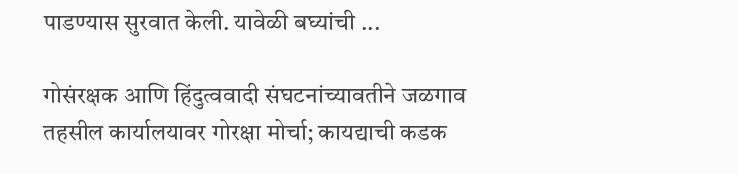पाडण्यास सुरवात केली. यावेळी बघ्यांची ...

गोसंरक्षक आणि हिंदुत्ववादी संघटनांच्यावतीने जळगाव तहसील कार्यालयावर गोरक्षा मोर्चा; कायद्याची कडक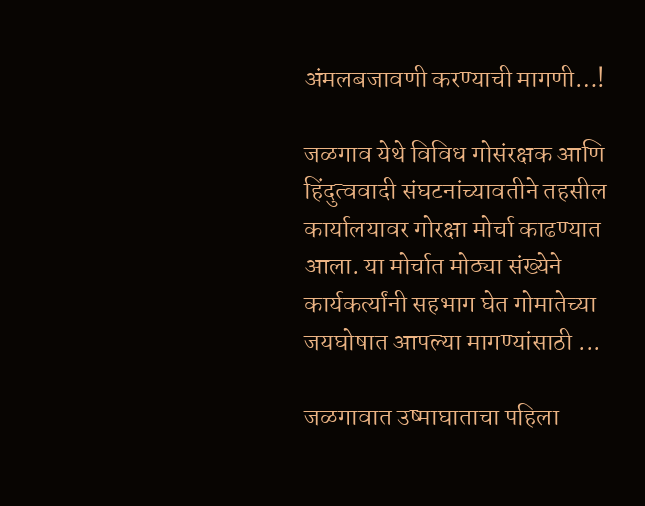अंमलबजावणी करण्याची मागणी…!

जळगाव येथे विविध गोसंरक्षक आणि हिंदुत्ववादी संघटनांच्यावतीने तहसील कार्यालयावर गोरक्षा मोर्चा काढण्यात आला. या मोर्चात मोठ्या संख्येने कार्यकर्त्यांनी सहभाग घेत गोमातेच्या जयघोषात आपल्या मागण्यांसाठी ...

जळगावात उष्माघाताचा पहिला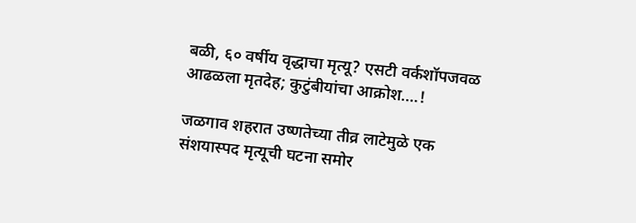बळी, ६० वर्षीय वृद्धाचा मृत्यू? एसटी वर्कशॉपजवळ आढळला मृतदेह; कुटुंबीयांचा आक्रोश….!

जळगाव शहरात उष्णतेच्या तीव्र लाटेमुळे एक संशयास्पद मृत्यूची घटना समोर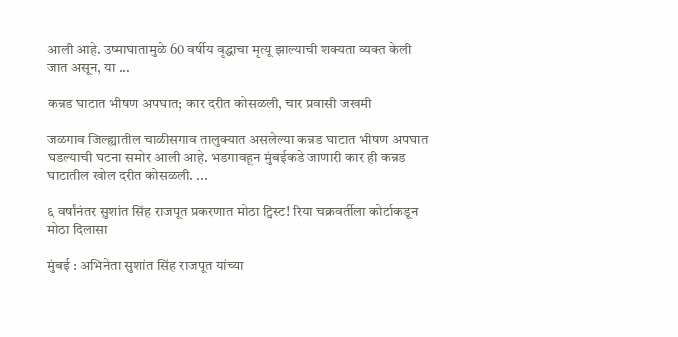आली आहे. उष्माघातामुळे 60 वर्षीय वृद्धाचा मृत्यू झाल्याची शक्यता व्यक्त केली जात असून, या ...

कन्नड घाटात भीषण अपघात; कार दरीत कोसळली, चार प्रवासी जखमी

जळगाव जिल्ह्यातील चाळीसगाव तालुक्यात असलेल्या कन्नड घाटात भीषण अपघात घडल्याची घटना समोर आली आहे. भडगावहून मुंबईकडे जाणारी कार ही कन्नड घाटातील खोल दरीत कोसळली. ...

६ वर्षांनंतर सुशांत सिंह राजपूत प्रकरणात मोठा ट्विस्ट! रिया चक्रवर्तीला कोर्टाकडून मोठा दिलासा

मुंबई : अभिनेता सुशांत सिंह राजपूत यांच्या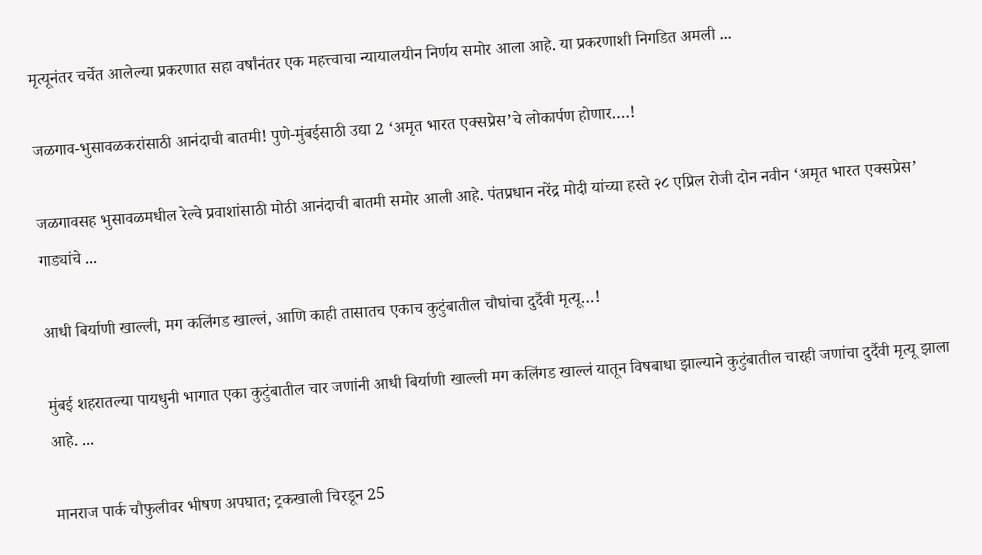मृत्यूनंतर चर्चेत आलेल्या प्रकरणात सहा वर्षांनंतर एक महत्त्वाचा न्यायालयीन निर्णय समोर आला आहे. या प्रकरणाशी निगडित अमली ...

जळगाव-भुसावळकरांसाठी आनंदाची बातमी! पुणे-मुंबईसाठी उद्या 2 ‘अमृत भारत एक्सप्रेस’चे लोकार्पण होणार….!

जळगावसह भुसावळमधील रेल्वे प्रवाशांसाठी मोठी आनंदाची बातमी समोर आली आहे. पंतप्रधान नरेंद्र मोदी यांच्या हस्ते २८ एप्रिल रोजी दोन नवीन ‘अमृत भारत एक्सप्रेस’ गाड्यांचे ...

आधी बिर्याणी खाल्ली, मग कलिंगड खाल्लं, आणि काही तासातच एकाच कुटुंबातील चौघांचा दुर्दैवी मृत्यू…!

मुंबई शहरातल्या पायधुनी भागात एका कुटुंबातील चार जणांनी आधी बिर्याणी खाल्ली मग कलिंगड खाल्लं यातून विषबाधा झाल्याने कुटुंबातील चारही जणांचा दुर्दैवी मृत्यू झाला आहे. ...

मानराज पार्क चौफुलीवर भीषण अपघात; ट्रकखाली चिरडून 25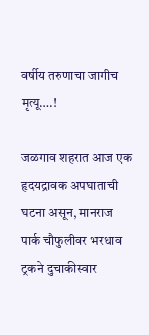वर्षीय तरुणाचा जागीच मृत्यू….!

जळगाव शहरात आज एक हृदयद्रावक अपघाताची घटना असून, मानराज पार्क चौफुलीवर भरधाव ट्रकने दुचाकीस्वार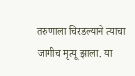तरुणाला चिरडल्याने त्याचा जागीच मृत्यू झाला. या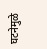घटनेमुळे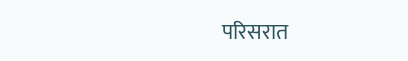परिसरात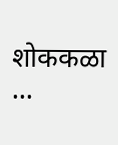शोककळा ...